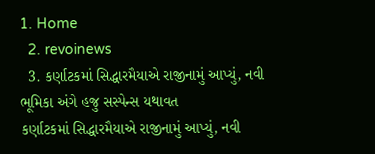1. Home
  2. revoinews
  3. કર્ણાટકમાં સિદ્ધારમૈયાએ રાજીનામું આપ્યું, નવી ભૂમિકા અંગે હજુ સસ્પેન્સ યથાવત
કર્ણાટકમાં સિદ્ધારમૈયાએ રાજીનામું આપ્યું, નવી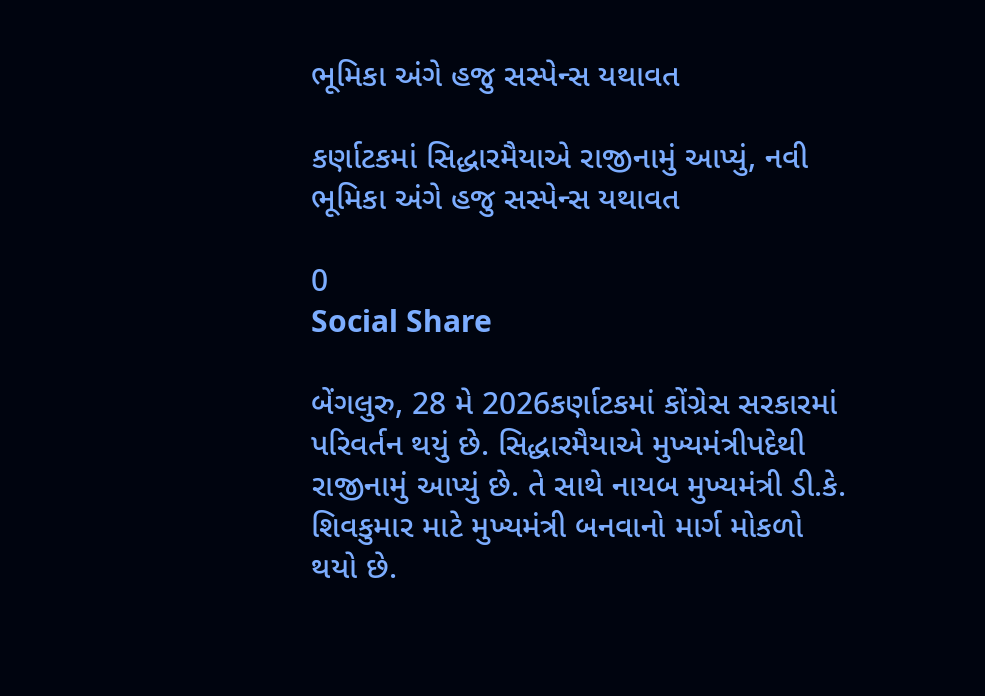ભૂમિકા અંગે હજુ સસ્પેન્સ યથાવત

કર્ણાટકમાં સિદ્ધારમૈયાએ રાજીનામું આપ્યું, નવી ભૂમિકા અંગે હજુ સસ્પેન્સ યથાવત

0
Social Share

બેંગલુરુ, 28 મે 2026કર્ણાટકમાં કોંગ્રેસ સરકારમાં પરિવર્તન થયું છે. સિદ્ધારમૈયાએ મુખ્યમંત્રીપદેથી રાજીનામું આપ્યું છે. તે સાથે નાયબ મુખ્યમંત્રી ડી.કે. શિવકુમાર માટે મુખ્યમંત્રી બનવાનો માર્ગ મોકળો થયો છે.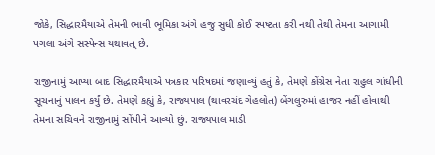જોકે, સિદ્ધારમૈયાએ તેમની ભાવી ભૂમિકા અંગે હજુ સુધી કોઈ સ્પષ્ટતા કરી નથી તેથી તેમના આગામી પગલા અંગે સસ્પેન્સ યથાવત્ છે.

રાજીનામું આપ્યા બાદ સિદ્ધારમૈયાએ પત્રકાર પરિષદમાં જણાવ્યું હતું કે, તેમણે કોંગ્રેસ નેતા રાહુલ ગાંધીની સૂચનાનું પાલન કર્યું છે. તેમણે કહ્યું કે, રાજ્યપાલ (થાવરચંદ ગેહલોત) બેંગલુરુમાં હાજર નહીં હોવાથી તેમના સચિવને રાજીનામું સોંપીને આવ્યો છું. રાજ્યપાલ માડી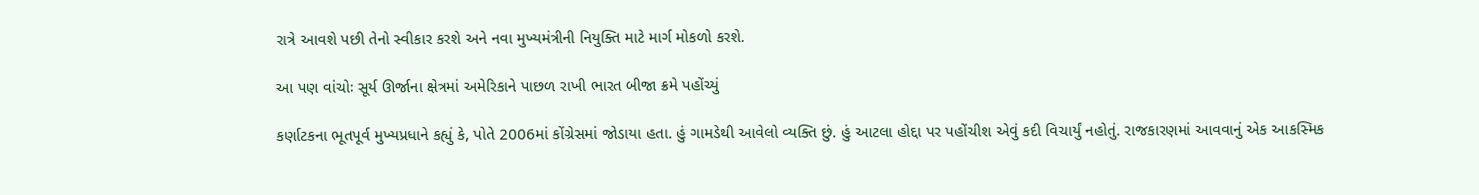રાત્રે આવશે પછી તેનો સ્વીકાર કરશે અને નવા મુખ્યમંત્રીની નિયુક્તિ માટે માર્ગ મોકળો કરશે.

આ પણ વાંચોઃ સૂર્ય ઊર્જાના ક્ષેત્રમાં અમેરિકાને પાછળ રાખી ભારત બીજા ક્રમે પહોંચ્યું

કર્ણાટકના ભૂતપૂર્વ મુખ્યપ્રધાને કહ્યું કે, પોતે 2006માં કોંગ્રેસમાં જોડાયા હતા. હું ગામડેથી આવેલો વ્યક્તિ છું. હું આટલા હોદ્દા પર પહોંચીશ એવું કદી વિચાર્યું નહોતું. રાજકારણમાં આવવાનું એક આકસ્મિક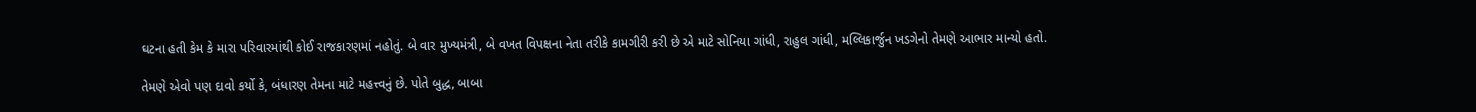ઘટના હતી કેમ કે મારા પરિવારમાંથી કોઈ રાજકારણમાં નહોતું. બે વાર મુખ્યમંત્રી, બે વખત વિપક્ષના નેતા તરીકે કામગીરી કરી છે એ માટે સોનિયા ગાંધી, રાહુલ ગાંધી, મલ્લિકાર્જુન ખડગેનો તેમણે આભાર માન્યો હતો.

તેમણે એવો પણ દાવો કર્યો કે, બંધારણ તેમના માટે મહત્ત્વનું છે. પોતે બુદ્ધ, બાબા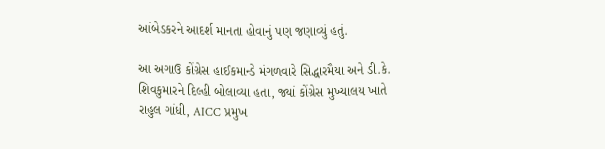આંબેડકરને આદર્શ માનતા હોવાનું પણ જણાવ્યું હતું.

આ અગાઉ કોંગ્રેસ હાઈકમાન્ડે મંગળવારે સિદ્ધારમૈયા અને ડી.કે. શિવકુમારને દિલ્હી બોલાવ્યા હતા, જ્યાં કોંગ્રેસ મુખ્યાલય ખાતે રાહુલ ગાંધી, AICC પ્રમુખ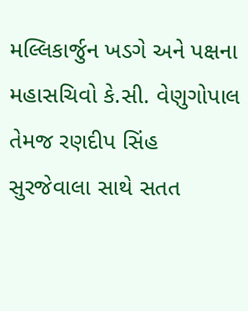મલ્લિકાર્જુન ખડગે અને પક્ષના મહાસચિવો કે.સી. વેણુગોપાલ તેમજ રણદીપ સિંહ સુરજેવાલા સાથે સતત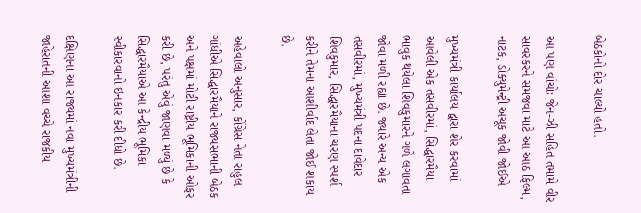બેઠકોનો દોર ચાલ્યો હતો.

આ પણ વાંચોઃ જેન-ઝી સહિત તમામે વીર સાવરકરને સમજવા માટે આ આઠ ફિલ્મ, નાટક, ડોક્યુમેન્ટ્રી અચૂક જોવી જોઈએ

મુખ્યમંત્રી કાર્યાલય દ્વારા શેર કરવામાં આવેલી એક તસવીરમાં, સિદ્ધારમૈયા ભાવુક થયેલા શિવકુમારને ગળે લગાવતા જોવા મળી રહ્યા છે. જ્યારે અન્ય એક તસવીરમાં, મુખ્યમંત્રી પદના દાવેદાર શિવકુમાર, સિદ્ધારમૈયાના ચરણ સ્પર્શ કરીને તેમના આશીર્વાદ લેતા જોઈ શકાય છે.

અહેવાલો અનુસાર, કોંગ્રેસ નેતા રાહુલ ગાંધીએ સિદ્ધારમૈયાને રાજ્યસભાની બેઠક અને પક્ષમાં મોટી રાષ્ટ્રીય ભૂમિકાની ઓફર કરી છે, પરંતુ એવું જાણવા મળ્યું છે કે સિદ્ધારમૈયાએ આ કેન્દ્રીય ભૂમિકા સ્વીકારવાનો ઇનકાર કરી દીધો છે.

દક્ષિણના આ રાજ્યમાં નવા મુખ્યમંત્રીની જાહેરાતની આશા વચ્ચે રાજકીય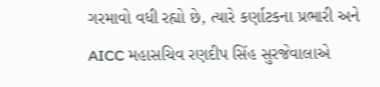ગરમાવો વધી રહ્યો છે, ત્યારે કર્ણાટકના પ્રભારી અને AICC મહાસચિવ રણદીપ સિંહ સુરજેવાલાએ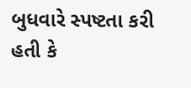બુધવારે સ્પષ્ટતા કરી હતી કે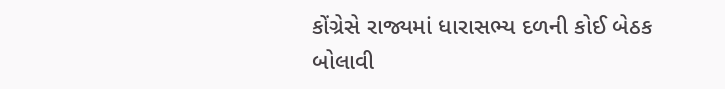કોંગ્રેસે રાજ્યમાં ધારાસભ્ય દળની કોઈ બેઠક બોલાવી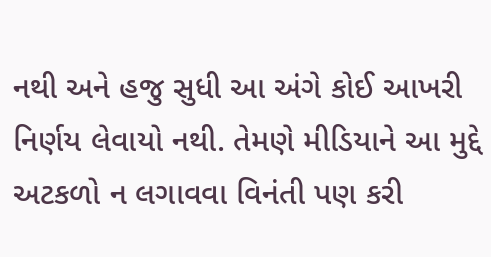નથી અને હજુ સુધી આ અંગે કોઈ આખરી નિર્ણય લેવાયો નથી. તેમણે મીડિયાને આ મુદ્દે અટકળો ન લગાવવા વિનંતી પણ કરી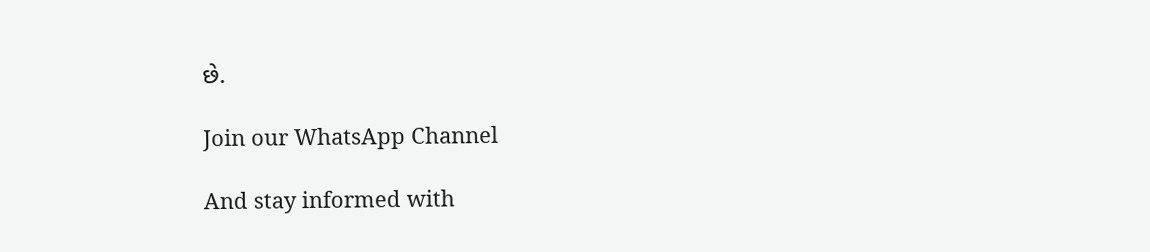છે.

Join our WhatsApp Channel

And stay informed with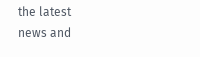the latest news and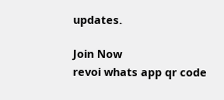updates.

Join Now
revoi whats app qr code